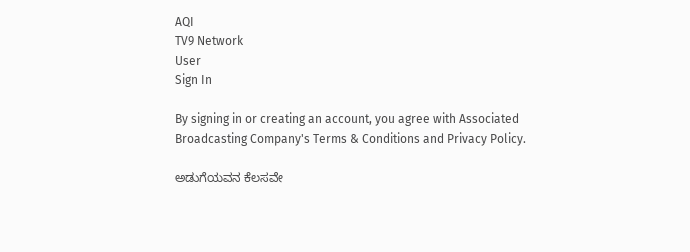AQI
TV9 Network
User
Sign In

By signing in or creating an account, you agree with Associated Broadcasting Company's Terms & Conditions and Privacy Policy.

ಅಡುಗೆಯವನ ಕೆಲಸವೇ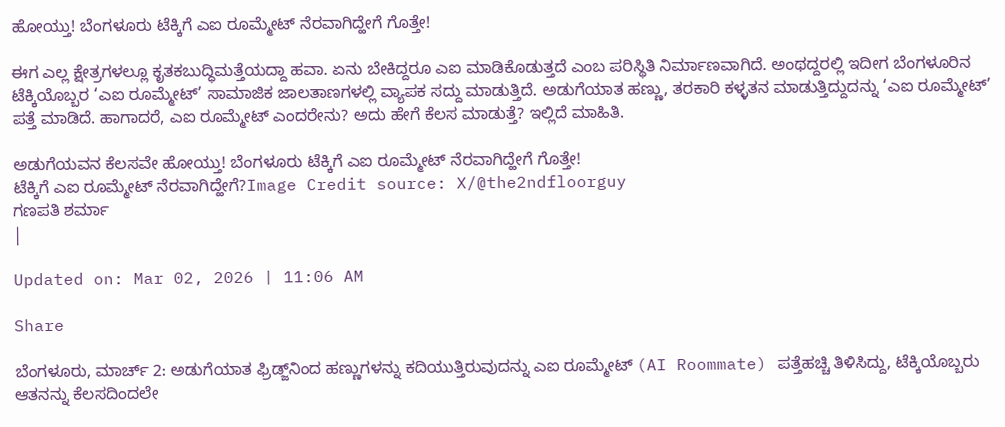ಹೋಯ್ತು! ಬೆಂಗಳೂರು ಟೆಕ್ಕಿಗೆ ಎಐ ರೂಮ್ಮೇಟ್ ನೆರವಾಗಿದ್ಹೇಗೆ ಗೊತ್ತೇ!

ಈಗ ಎಲ್ಲ ಕ್ಷೇತ್ರಗಳಲ್ಲೂ ಕೃತಕಬುದ್ಧಿಮತ್ತೆಯದ್ದಾ ಹವಾ. ಏನು ಬೇಕಿದ್ದರೂ ಎಐ ಮಾಡಿಕೊಡುತ್ತದೆ ಎಂಬ ಪರಿಸ್ಥಿತಿ ನಿರ್ಮಾಣವಾಗಿದೆ. ಅಂಥದ್ದರಲ್ಲಿ ಇದೀಗ ಬೆಂಗಳೂರಿನ ಟೆಕ್ಕಿಯೊಬ್ಬರ ‘ಎಐ ರೂಮ್ಮೇಟ್’ ಸಾಮಾಜಿಕ ಜಾಲತಾಣಗಳಲ್ಲಿ ವ್ಯಾಪಕ ಸದ್ದು ಮಾಡುತ್ತಿದೆ. ಅಡುಗೆಯಾತ ಹಣ್ಣು, ತರಕಾರಿ ಕಳ್ಳತನ ಮಾಡುತ್ತಿದ್ದುದನ್ನು ‘ಎಐ ರೂಮ್ಮೇಟ್’ ಪತ್ತೆ ಮಾಡಿದೆ. ಹಾಗಾದರೆ, ಎಐ ರೂಮ್ಮೇಟ್ ಎಂದರೇನು? ಅದು ಹೇಗೆ ಕೆಲಸ ಮಾಡುತ್ತೆ? ಇಲ್ಲಿದೆ ಮಾಹಿತಿ.

ಅಡುಗೆಯವನ ಕೆಲಸವೇ ಹೋಯ್ತು! ಬೆಂಗಳೂರು ಟೆಕ್ಕಿಗೆ ಎಐ ರೂಮ್ಮೇಟ್ ನೆರವಾಗಿದ್ಹೇಗೆ ಗೊತ್ತೇ!
ಟೆಕ್ಕಿಗೆ ಎಐ ರೂಮ್ಮೇಟ್ ನೆರವಾಗಿದ್ಹೇಗೆ?Image Credit source: X/@the2ndfloorguy
ಗಣಪತಿ ಶರ್ಮಾ
|

Updated on: Mar 02, 2026 | 11:06 AM

Share

ಬೆಂಗಳೂರು, ಮಾರ್ಚ್ 2: ಅಡುಗೆಯಾತ ಫ್ರಿಡ್ಜ್‌ನಿಂದ ಹಣ್ಣುಗಳನ್ನು ಕದಿಯುತ್ತಿರುವುದನ್ನು ಎಐ ರೂಮ್ಮೇಟ್ (AI Roommate) ಪತ್ತೆಹಚ್ಚಿ ತಿಳಿಸಿದ್ದು, ಟೆಕ್ಕಿಯೊಬ್ಬರು ಆತನನ್ನು ಕೆಲಸದಿಂದಲೇ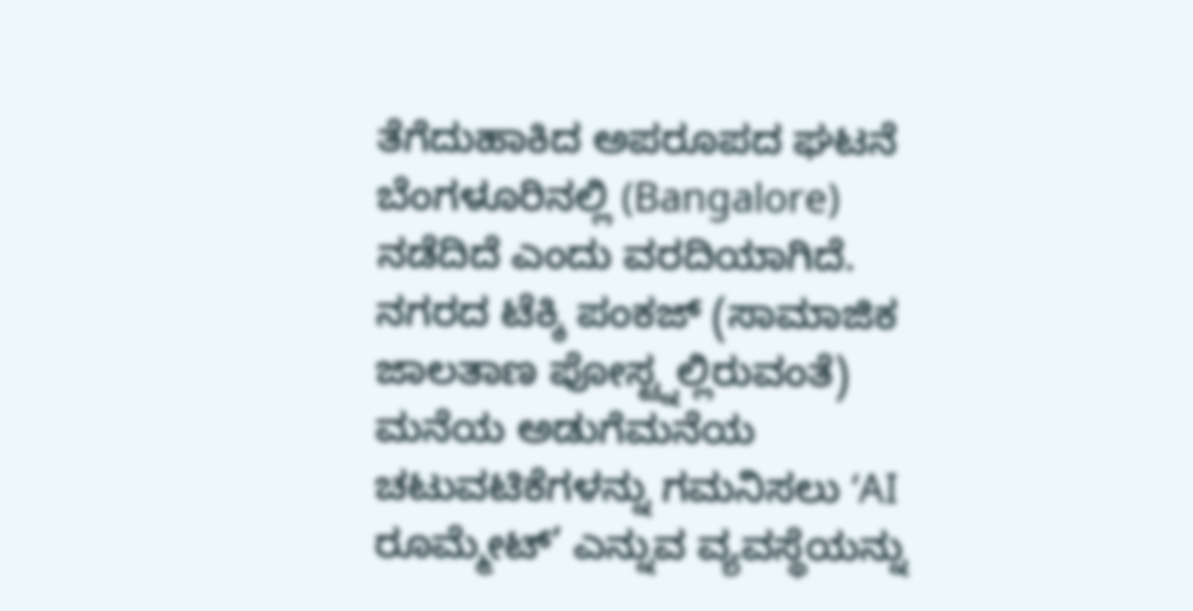ತೆಗೆದುಹಾಕಿದ ಅಪರೂಪದ ಘಟನೆ ಬೆಂಗಳೂರಿನಲ್ಲಿ (Bangalore) ನಡೆದಿದೆ ಎಂದು ವರದಿಯಾಗಿದೆ. ನಗರದ ಟೆಕ್ಕಿ ಪಂಕಜ್ (ಸಾಮಾಜಿಕ ಜಾಲತಾಣ ಪೋಸ್ಟ್ನಲ್ಲಿರುವಂತೆ) ಮನೆಯ ಅಡುಗೆಮನೆಯ ಚಟುವಟಿಕೆಗಳನ್ನು ಗಮನಿಸಲು ‘AI ರೂಮ್ಮೇಟ್’ ಎನ್ನುವ ವ್ಯವಸ್ಥೆಯನ್ನು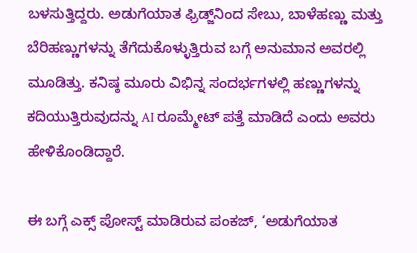ಬಳಸುತ್ತಿದ್ದರು. ಅಡುಗೆಯಾತ ಫ್ರಿಡ್ಜ್‌ನಿಂದ ಸೇಬು, ಬಾಳೆಹಣ್ಣು ಮತ್ತು ಬೆರಿಹಣ್ಣುಗಳನ್ನು ತೆಗೆದುಕೊಳ್ಳುತ್ತಿರುವ ಬಗ್ಗೆ ಅನುಮಾನ ಅವರಲ್ಲಿ ಮೂಡಿತ್ತು. ಕನಿಷ್ಠ ಮೂರು ವಿಭಿನ್ನ ಸಂದರ್ಭಗಳಲ್ಲಿ ಹಣ್ಣುಗಳನ್ನು ಕದಿಯುತ್ತಿರುವುದನ್ನು AI ರೂಮ್ಮೇಟ್ ಪತ್ತೆ ಮಾಡಿದೆ ಎಂದು ಅವರು ಹೇಳಿಕೊಂಡಿದ್ದಾರೆ.

ಈ ಬಗ್ಗೆ ಎಕ್ಸ್ ಪೋಸ್ಟ್ ಮಾಡಿರುವ ಪಂಕಜ್, ‘ಅಡುಗೆಯಾತ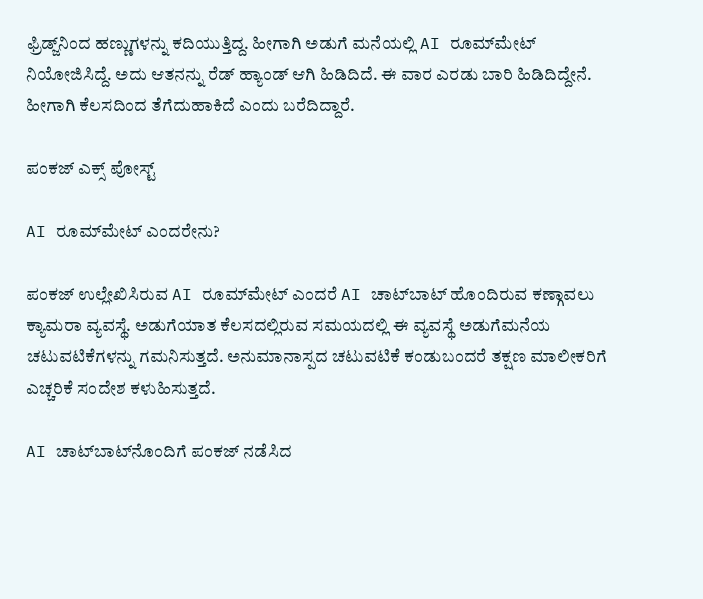ಫ್ರಿಡ್ಜ್‌ನಿಂದ ಹಣ್ಣುಗಳನ್ನು ಕದಿಯುತ್ತಿದ್ದ. ಹೀಗಾಗಿ ಅಡುಗೆ ಮನೆಯಲ್ಲಿ AI ರೂಮ್‌ಮೇಟ್ ನಿಯೋಜಿಸಿದ್ದೆ. ಅದು ಆತನನ್ನು ರೆಡ್ ಹ್ಯಾಂಡ್ ಆಗಿ ಹಿಡಿದಿದೆ. ಈ ವಾರ ಎರಡು ಬಾರಿ ಹಿಡಿದಿದ್ದೇನೆ. ಹೀಗಾಗಿ ಕೆಲಸದಿಂದ ತೆಗೆದುಹಾಕಿದೆ ಎಂದು ಬರೆದಿದ್ದಾರೆ.

ಪಂಕಜ್ ಎಕ್ಸ್ ಪೋಸ್ಟ್

AI ರೂಮ್‌ಮೇಟ್ ಎಂದರೇನು?

ಪಂಕಜ್ ಉಲ್ಲೇಖಿಸಿರುವ AI ರೂಮ್‌ಮೇಟ್ ಎಂದರೆ AI ಚಾಟ್‌ಬಾಟ್ ಹೊಂದಿರುವ ಕಣ್ಗಾವಲು ಕ್ಯಾಮರಾ ವ್ಯವಸ್ಥೆ. ಅಡುಗೆಯಾತ ಕೆಲಸದಲ್ಲಿರುವ ಸಮಯದಲ್ಲಿ ಈ ವ್ಯವಸ್ಥೆ ಅಡುಗೆಮನೆಯ ಚಟುವಟಿಕೆಗಳನ್ನು ಗಮನಿಸುತ್ತದೆ. ಅನುಮಾನಾಸ್ಪದ ಚಟುವಟಿಕೆ ಕಂಡುಬಂದರೆ ತಕ್ಷಣ ಮಾಲೀಕರಿಗೆ ಎಚ್ಚರಿಕೆ ಸಂದೇಶ ಕಳುಹಿಸುತ್ತದೆ.

AI ಚಾಟ್‌ಬಾಟ್‌ನೊಂದಿಗೆ ಪಂಕಜ್ ನಡೆಸಿದ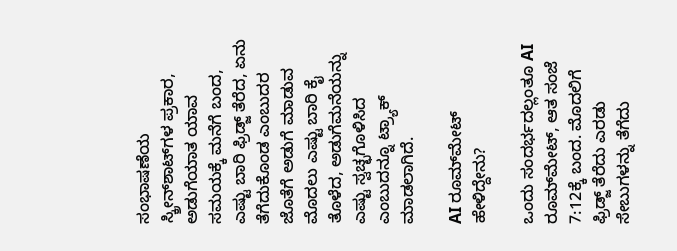ಸಂಭಾಷಣೆಯ ಸ್ಕ್ರೀನ್‌ಶಾಟ್‌ಗಳ ಪ್ರಕಾರ, ಅಡುಗೆಯಾತ ಯಾವ ಸಮಯಕ್ಕೆ ಮನೆಗೆ ಬಂದ, ಎಷ್ಟು ಬಾರಿ ಫ್ರಿಡ್ಜ್ ತೆರೆದ, ಏನು ತೆಗೆದುಕೊಂಡ ಎಂಬುದರ ಜೊತೆಗೆ ಅಡುಗೆ ಮಾಡುವ ಮೊದಲು ಎಷ್ಟು ಬಾರಿ ಕೈ ತೊಳೆದ, ಅಡುಗೆಮನೆಯನ್ನು ಎಷ್ಟು ಸ್ವಚ್ಛಗೊಳಿಸಿದ ಎಂಬುದನ್ನೂ ಟ್ರ್ಯಾಕ್ ಮಾಡಲಾಗಿದೆ.

AI ರೂಮ್‌ಮೇಟ್ ಹೇಳಿದ್ದೇನು?

ಒಂದು ಸಂದರ್ಭದಲ್ಲಂತೂ AI ರೂಮ್‌ಮೇಟ್, ಆತ ಸಂಜೆ 7:12ಕ್ಕೆ ಬಂದ. ಮೊದಲಿಗೆ ಫ್ರಿಡ್ಜ್ ತೆರೆದು ಎರಡು ಸೇಬುಗಳನ್ನು ತೆಗೆದು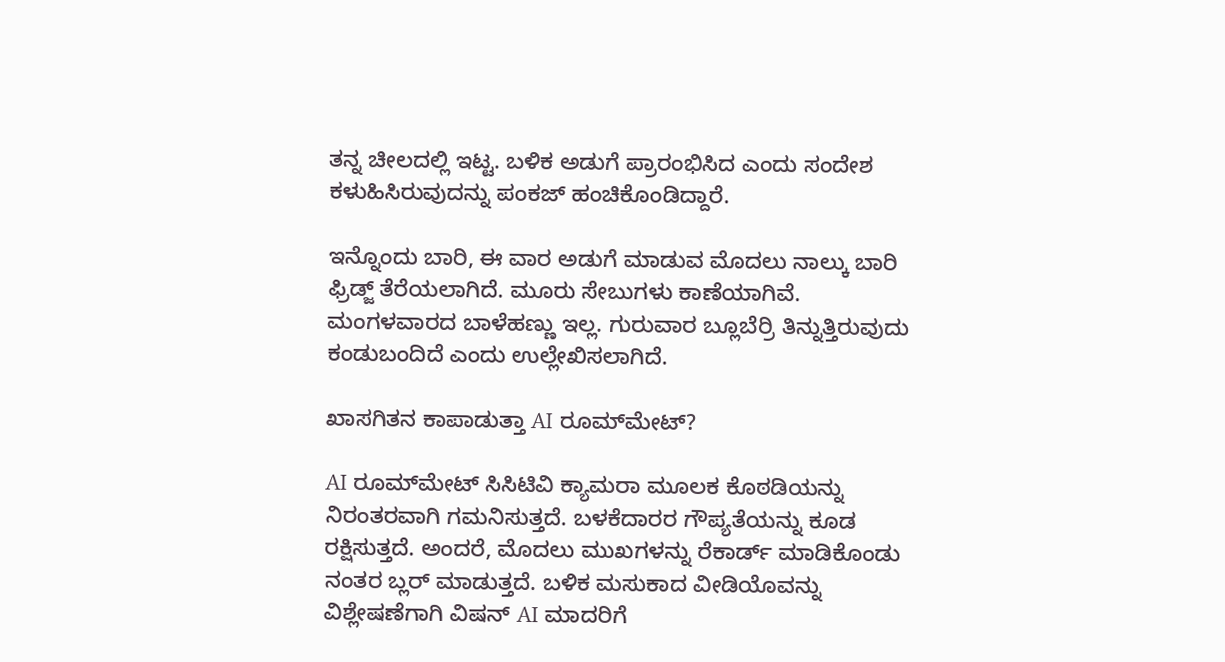ತನ್ನ ಚೀಲದಲ್ಲಿ ಇಟ್ಟ. ಬಳಿಕ ಅಡುಗೆ ಪ್ರಾರಂಭಿಸಿದ ಎಂದು ಸಂದೇಶ ಕಳುಹಿಸಿರುವುದನ್ನು ಪಂಕಜ್ ಹಂಚಿಕೊಂಡಿದ್ದಾರೆ.

ಇನ್ನೊಂದು ಬಾರಿ, ಈ ವಾರ ಅಡುಗೆ ಮಾಡುವ ಮೊದಲು ನಾಲ್ಕು ಬಾರಿ ಫ್ರಿಡ್ಜ್ ತೆರೆಯಲಾಗಿದೆ. ಮೂರು ಸೇಬುಗಳು ಕಾಣೆಯಾಗಿವೆ. ಮಂಗಳವಾರದ ಬಾಳೆಹಣ್ಣು ಇಲ್ಲ. ಗುರುವಾರ ಬ್ಲೂಬೆರ್ರಿ ತಿನ್ನುತ್ತಿರುವುದು ಕಂಡುಬಂದಿದೆ ಎಂದು ಉಲ್ಲೇಖಿಸಲಾಗಿದೆ.

ಖಾಸಗಿತನ ಕಾಪಾಡುತ್ತಾ AI ರೂಮ್‌ಮೇಟ್?

AI ರೂಮ್‌ಮೇಟ್ ಸಿಸಿಟಿವಿ ಕ್ಯಾಮರಾ ಮೂಲಕ ಕೊಠಡಿಯನ್ನು ನಿರಂತರವಾಗಿ ಗಮನಿಸುತ್ತದೆ. ಬಳಕೆದಾರರ ಗೌಪ್ಯತೆಯನ್ನು ಕೂಡ ರಕ್ಷಿಸುತ್ತದೆ. ಅಂದರೆ, ಮೊದಲು ಮುಖಗಳನ್ನು ರೆಕಾರ್ಡ್ ಮಾಡಿಕೊಂಡು ನಂತರ ಬ್ಲರ್ ಮಾಡುತ್ತದೆ. ಬಳಿಕ ಮಸುಕಾದ ವೀಡಿಯೊವನ್ನು ವಿಶ್ಲೇಷಣೆಗಾಗಿ ವಿಷನ್ AI ಮಾದರಿಗೆ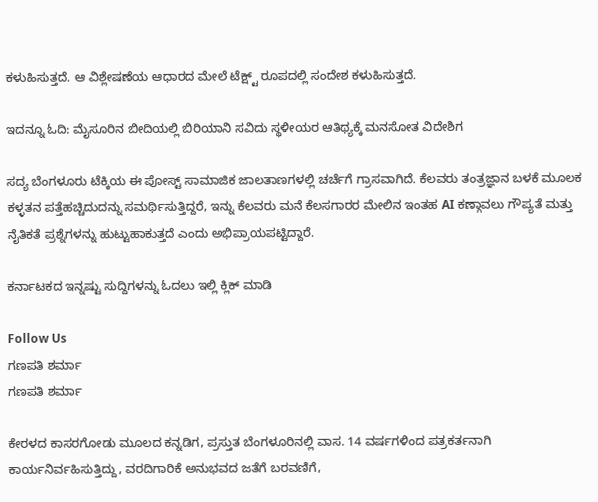ಕಳುಹಿಸುತ್ತದೆ. ಆ ವಿಶ್ಲೇಷಣೆಯ ಆಧಾರದ ಮೇಲೆ ಟೆಕ್ಷ್ಟ್ ರೂಪದಲ್ಲಿ ಸಂದೇಶ ಕಳುಹಿಸುತ್ತದೆ.

ಇದನ್ನೂ ಓದಿ: ಮೈಸೂರಿನ ಬೀದಿಯಲ್ಲಿ ಬಿರಿಯಾನಿ ಸವಿದು ಸ್ಥಳೀಯರ ಆತಿಥ್ಯಕ್ಕೆ ಮನಸೋತ ವಿದೇಶಿಗ

ಸದ್ಯ ಬೆಂಗಳೂರು ಟೆಕ್ಕಿಯ ಈ ಪೋಸ್ಟ್ ಸಾಮಾಜಿಕ ಜಾಲತಾಣಗಳಲ್ಲಿ ಚರ್ಚೆಗೆ ಗ್ರಾಸವಾಗಿದೆ. ಕೆಲವರು ತಂತ್ರಜ್ಞಾನ ಬಳಕೆ ಮೂಲಕ ಕಳ್ಳತನ ಪತ್ತೆಹಚ್ಚಿದುದನ್ನು ಸಮರ್ಥಿಸುತ್ತಿದ್ದರೆ, ಇನ್ನು ಕೆಲವರು ಮನೆ ಕೆಲಸಗಾರರ ಮೇಲಿನ ಇಂತಹ AI ಕಣ್ಗಾವಲು ಗೌಪ್ಯತೆ ಮತ್ತು ನೈತಿಕತೆ ಪ್ರಶ್ನೆಗಳನ್ನು ಹುಟ್ಟುಹಾಕುತ್ತದೆ ಎಂದು ಅಭಿಪ್ರಾಯಪಟ್ಟಿದ್ದಾರೆ.

ಕರ್ನಾಟಕದ ಇನ್ನಷ್ಟು ಸುದ್ದಿಗಳನ್ನು ಓದಲು ಇಲ್ಲಿ ಕ್ಲಿಕ್ ಮಾಡಿ

Follow Us
ಗಣಪತಿ ಶರ್ಮಾ
ಗಣಪತಿ ಶರ್ಮಾ

ಕೇರಳದ ಕಾಸರಗೋಡು ಮೂಲದ ಕನ್ನಡಿಗ, ಪ್ರಸ್ತುತ ಬೆಂಗಳೂರಿನಲ್ಲಿ ವಾಸ. 14 ವರ್ಷಗಳಿಂದ ಪತ್ರಕರ್ತನಾಗಿ ಕಾರ್ಯನಿರ್ವಹಿಸುತ್ತಿದ್ದು, ವರದಿಗಾರಿಕೆ ಅನುಭವದ ಜತೆಗೆ ಬರವಣಿಗೆ,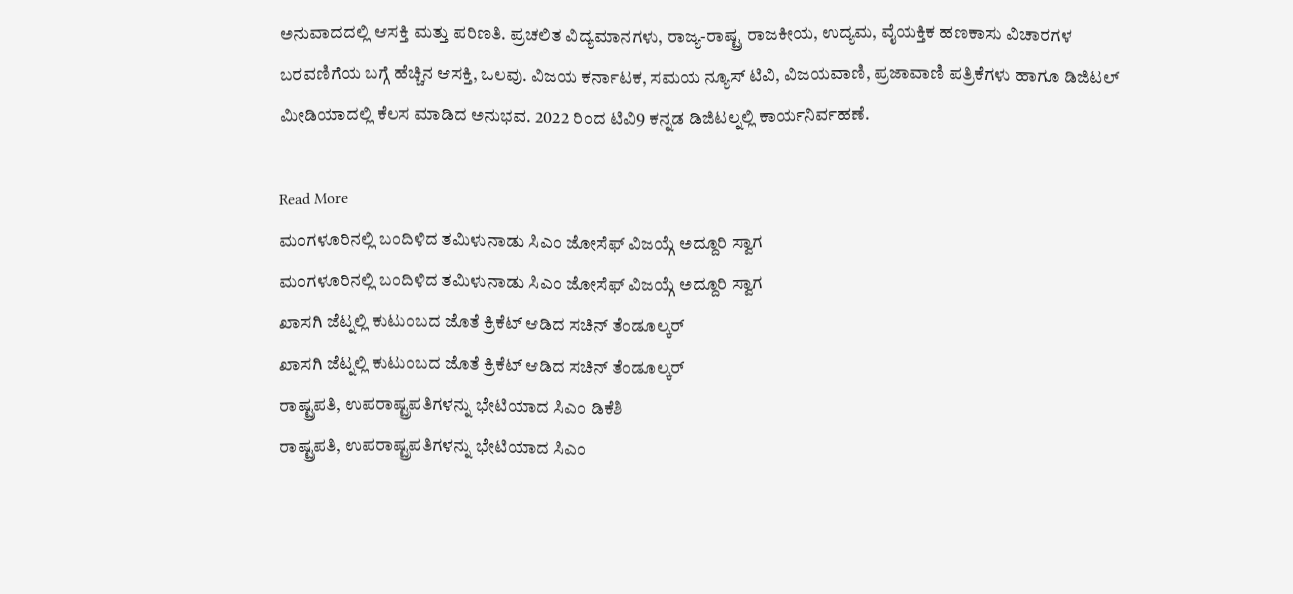ಅನುವಾದದಲ್ಲಿ ಆಸಕ್ತಿ ಮತ್ತು ಪರಿಣತಿ. ಪ್ರಚಲಿತ ವಿದ್ಯಮಾನಗಳು, ರಾಜ್ಯ-ರಾಷ್ಟ್ರ ರಾಜಕೀಯ, ಉದ್ಯಮ, ವೈಯಕ್ತಿಕ ಹಣಕಾಸು ವಿಚಾರಗಳ ಬರವಣಿಗೆಯ ಬಗ್ಗೆ ಹೆಚ್ಚಿನ ಆಸಕ್ತಿ, ಒಲವು. ವಿಜಯ ಕರ್ನಾಟಕ, ಸಮಯ ನ್ಯೂಸ್ ಟಿವಿ, ವಿಜಯವಾಣಿ, ಪ್ರಜಾವಾಣಿ ಪತ್ರಿಕೆಗಳು ಹಾಗೂ ಡಿಜಿಟಲ್ ಮೀಡಿಯಾದಲ್ಲಿ ಕೆಲಸ ಮಾಡಿದ ಅನುಭವ. 2022 ರಿಂದ ಟಿವಿ9 ಕನ್ನಡ ಡಿಜಿಟಲ್ನಲ್ಲಿ ಕಾರ್ಯನಿರ್ವಹಣೆ.

Read More
ಮಂಗಳೂರಿನಲ್ಲಿ ಬಂದಿಳಿದ ತಮಿಳುನಾಡು ಸಿಎಂ ಜೋಸೆಫ್ ವಿಜಯ್ಗೆ ಅದ್ದೂರಿ ಸ್ವಾಗ
ಮಂಗಳೂರಿನಲ್ಲಿ ಬಂದಿಳಿದ ತಮಿಳುನಾಡು ಸಿಎಂ ಜೋಸೆಫ್ ವಿಜಯ್ಗೆ ಅದ್ದೂರಿ ಸ್ವಾಗ
ಖಾಸಗಿ ಜೆಟ್ನಲ್ಲಿ ಕುಟುಂಬದ ಜೊತೆ ಕ್ರಿಕೆಟ್ ಆಡಿದ ಸಚಿನ್ ತೆಂಡೂಲ್ಕರ್
ಖಾಸಗಿ ಜೆಟ್ನಲ್ಲಿ ಕುಟುಂಬದ ಜೊತೆ ಕ್ರಿಕೆಟ್ ಆಡಿದ ಸಚಿನ್ ತೆಂಡೂಲ್ಕರ್
ರಾಷ್ಟ್ರಪತಿ, ಉಪರಾಷ್ಟ್ರಪತಿಗಳನ್ನು ಭೇಟಿಯಾದ ಸಿಎಂ ಡಿಕೆಶಿ
ರಾಷ್ಟ್ರಪತಿ, ಉಪರಾಷ್ಟ್ರಪತಿಗಳನ್ನು ಭೇಟಿಯಾದ ಸಿಎಂ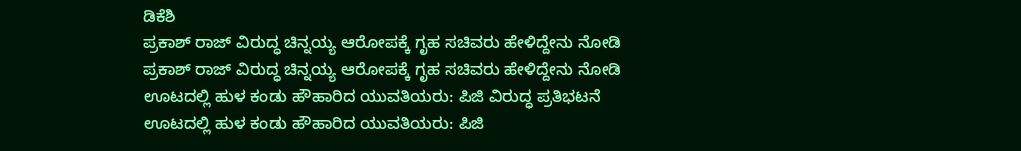ಡಿಕೆಶಿ
ಪ್ರಕಾಶ್ ರಾಜ್ ವಿರುದ್ಧ ಚಿನ್ನಯ್ಯ ಆರೋಪಕ್ಕೆ ಗೃಹ ಸಚಿವರು ಹೇಳಿದ್ದೇನು ನೋಡಿ
ಪ್ರಕಾಶ್ ರಾಜ್ ವಿರುದ್ಧ ಚಿನ್ನಯ್ಯ ಆರೋಪಕ್ಕೆ ಗೃಹ ಸಚಿವರು ಹೇಳಿದ್ದೇನು ನೋಡಿ
ಊಟದಲ್ಲಿ ಹುಳ ಕಂಡು ಹೌಹಾರಿದ ಯುವತಿಯರು: ಪಿಜಿ ವಿರುದ್ಧ ಪ್ರತಿಭಟನೆ
ಊಟದಲ್ಲಿ ಹುಳ ಕಂಡು ಹೌಹಾರಿದ ಯುವತಿಯರು: ಪಿಜಿ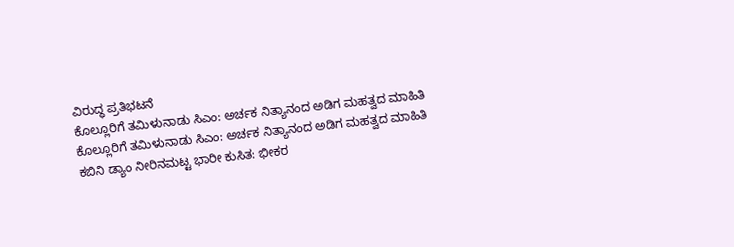ವಿರುದ್ಧ ಪ್ರತಿಭಟನೆ
ಕೊಲ್ಲೂರಿಗೆ ತಮಿಳುನಾಡು ಸಿಎಂ: ಅರ್ಚಕ ನಿತ್ಯಾನಂದ ಅಡಿಗ ಮಹತ್ವದ ಮಾಹಿತಿ
ಕೊಲ್ಲೂರಿಗೆ ತಮಿಳುನಾಡು ಸಿಎಂ: ಅರ್ಚಕ ನಿತ್ಯಾನಂದ ಅಡಿಗ ಮಹತ್ವದ ಮಾಹಿತಿ
ಕಬಿನಿ ಡ್ಯಾಂ ನೀರಿನಮಟ್ಟ ಭಾರೀ ಕುಸಿತ: ಭೀಕರ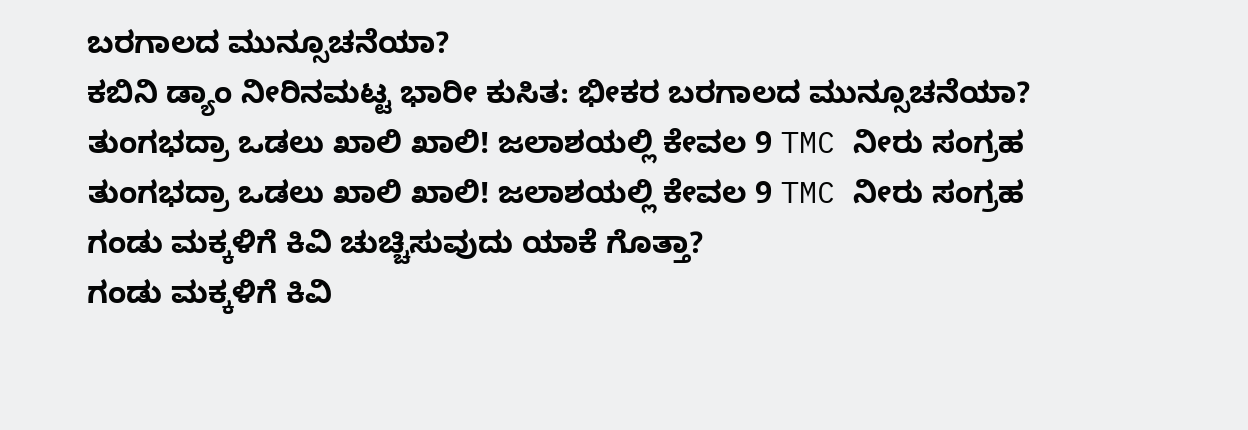ಬರಗಾಲದ ಮುನ್ಸೂಚನೆಯಾ?
ಕಬಿನಿ ಡ್ಯಾಂ ನೀರಿನಮಟ್ಟ ಭಾರೀ ಕುಸಿತ: ಭೀಕರ ಬರಗಾಲದ ಮುನ್ಸೂಚನೆಯಾ?
ತುಂಗಭದ್ರಾ ಒಡಲು ಖಾಲಿ ಖಾಲಿ! ಜಲಾಶಯಲ್ಲಿ ಕೇವಲ 9 TMC ನೀರು ಸಂಗ್ರಹ
ತುಂಗಭದ್ರಾ ಒಡಲು ಖಾಲಿ ಖಾಲಿ! ಜಲಾಶಯಲ್ಲಿ ಕೇವಲ 9 TMC ನೀರು ಸಂಗ್ರಹ
ಗಂಡು ಮಕ್ಕಳಿಗೆ ಕಿವಿ ಚುಚ್ಚಿಸುವುದು ಯಾಕೆ ಗೊತ್ತಾ?
ಗಂಡು ಮಕ್ಕಳಿಗೆ ಕಿವಿ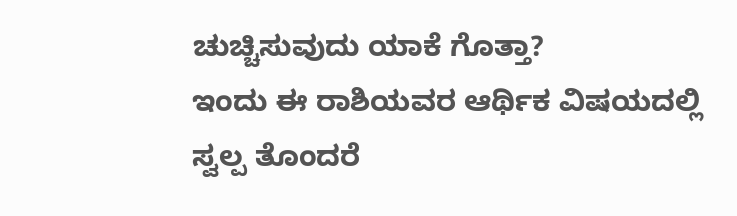ಚುಚ್ಚಿಸುವುದು ಯಾಕೆ ಗೊತ್ತಾ?
ಇಂದು ಈ ರಾಶಿಯವರ ಆರ್ಥಿಕ ವಿಷಯದಲ್ಲಿ ಸ್ವಲ್ಪ ತೊಂದರೆ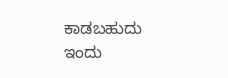ಕಾಡಬಹುದು
ಇಂದು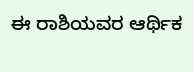ಈ ರಾಶಿಯವರ ಆರ್ಥಿಕ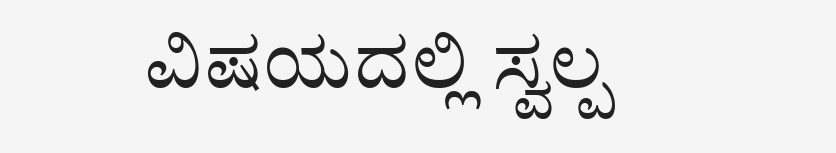ವಿಷಯದಲ್ಲಿ ಸ್ವಲ್ಪ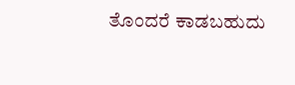ತೊಂದರೆ ಕಾಡಬಹುದು